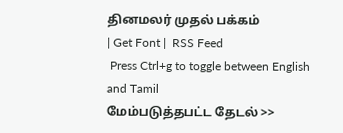தினமலர் முதல் பக்கம்
| Get Font |  RSS Feed
 Press Ctrl+g to toggle between English and Tamil
மேம்படுத்தபட்ட தேடல் >>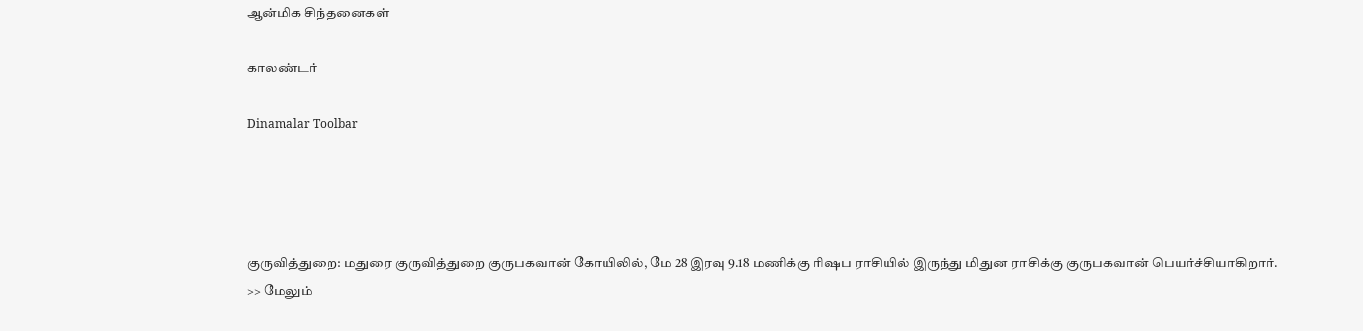ஆன்மிக சிந்தனைகள்

காலண்டர்

Dinamalar Toolbar




குருவித்துறை: மதுரை குருவித்துறை குருபகவான் கோயிலில், மே 28 இரவு 9.18 மணிக்கு ரிஷப ராசியில் இருந்து மிதுன ராசிக்கு குருபகவான் பெயர்ச்சியாகிறார்.
>> மேலும்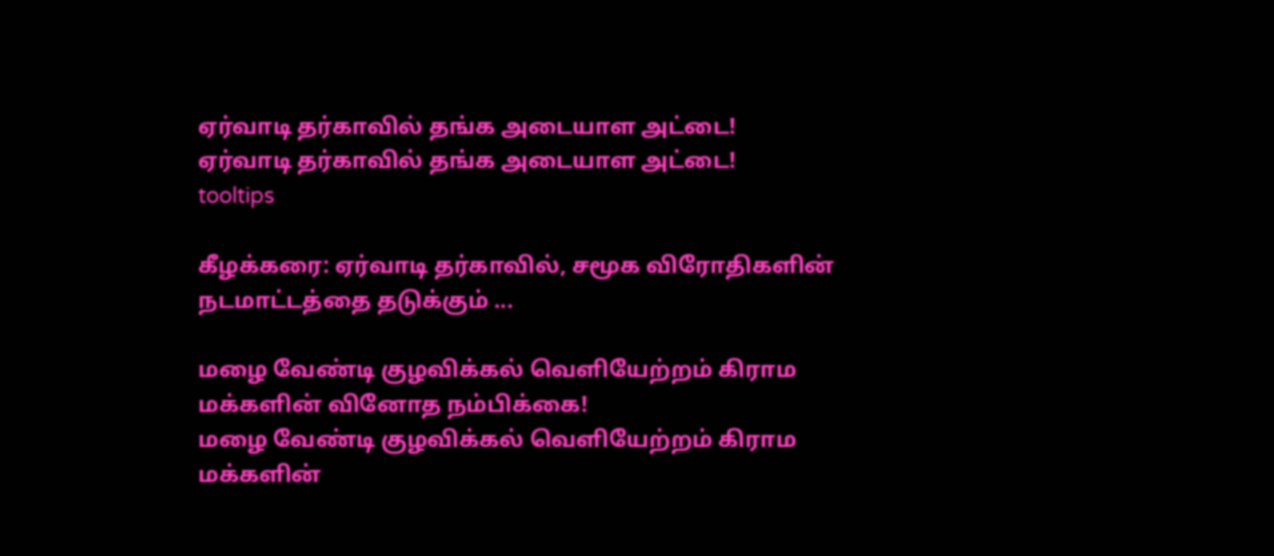ஏர்வாடி தர்காவில் தங்க அடையாள அட்டை!
ஏர்வாடி தர்காவில் தங்க அடையாள அட்டை!
tooltips

கீழக்கரை: ஏர்வாடி தர்காவில், சமூக விரோதிகளின் நடமாட்டத்தை தடுக்கும் ...

மழை வேண்டி குழவிக்கல் வெளியேற்றம் கிராம மக்களின் வினோத நம்பிக்கை!
மழை வேண்டி குழவிக்கல் வெளியேற்றம் கிராம மக்களின்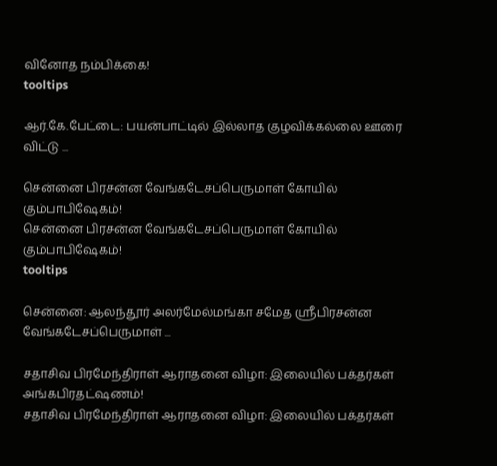வினோத நம்பிக்கை!
tooltips

ஆர்.கே.பேட்டை: பயன்பாட்டில் இல்லாத குழவிக்கல்லை ஊரை விட்டு ...

சென்னை பிரசன்ன வேங்கடேசப்பெருமாள் கோயில் கும்பாபிஷேகம்!
சென்னை பிரசன்ன வேங்கடேசப்பெருமாள் கோயில் கும்பாபிஷேகம்!
tooltips

சென்னை: ஆலந்தூர் அலர்மேல்மங்கா சமேத ஸ்ரீபிரசன்ன வேங்கடேசப்பெருமாள் ...

சதாசிவ பிரமேந்திராள் ஆராதனை விழா: இலையில் பக்தர்கள் அங்கபிரதட்ஷணம்!
சதாசிவ பிரமேந்திராள் ஆராதனை விழா: இலையில் பக்தர்கள்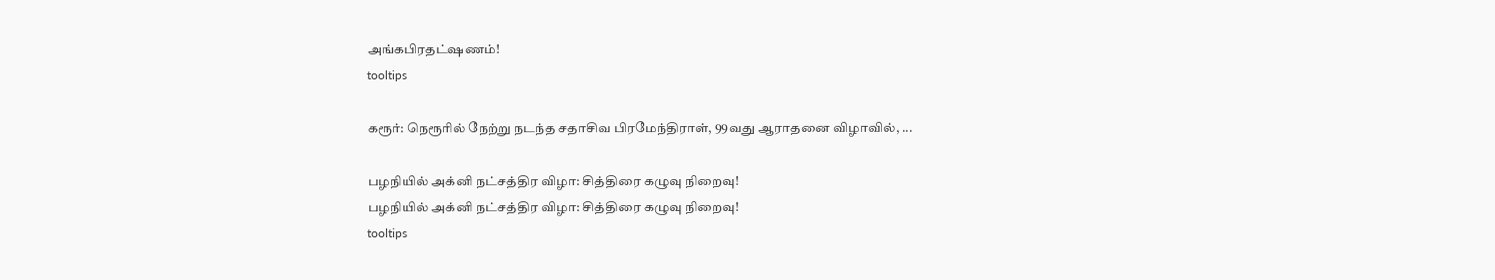அங்கபிரதட்ஷணம்!
tooltips

கரூர்: நெரூரில் நேற்று நடந்த சதாசிவ பிரமேந்திராள், 99வது ஆராதனை விழாவில், ...

பழநியில் அக்னி நட்சத்திர விழா: சித்திரை கழுவு நிறைவு!
பழநியில் அக்னி நட்சத்திர விழா: சித்திரை கழுவு நிறைவு!
tooltips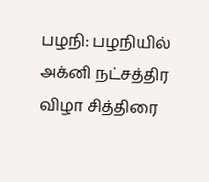பழநி: பழநியில் அக்னி நட்சத்திர விழா சித்திரை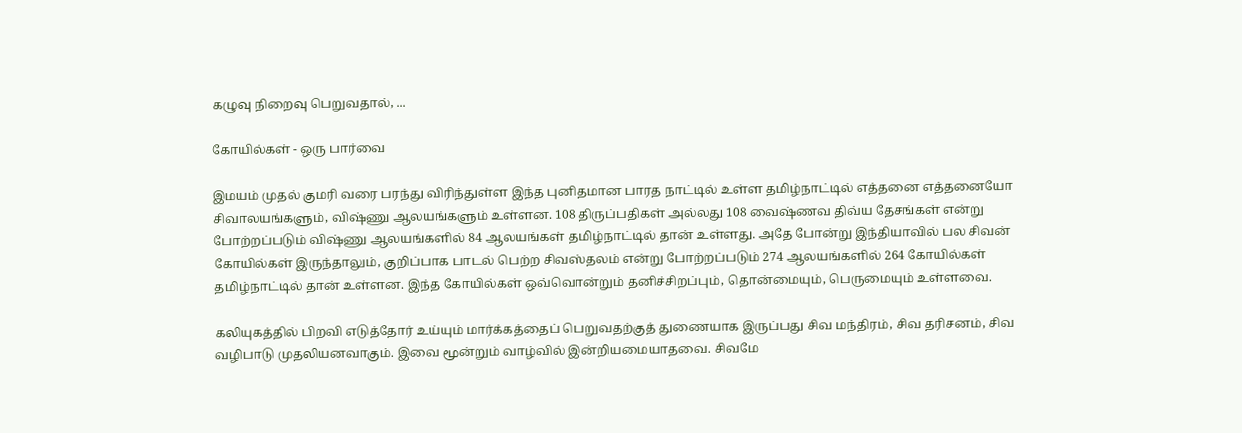கழுவு நிறைவு பெறுவதால், ...

கோயில்கள் - ஒரு பார்வை

இமயம் முதல் குமரி வரை பரந்து விரிந்துள்ள இந்த புனிதமான பாரத நாட்டில் உள்ள தமிழ்நாட்டில் எத்தனை எத்தனையோ சிவாலயங்களும், விஷ்ணு ஆலயங்களும் உள்ளன. 108 திருப்பதிகள் அல்லது 108 வைஷ்ணவ திவ்ய தேசங்கள் என்று போற்றப்படும் விஷ்ணு ஆலயங்களில் 84 ஆலயங்கள் தமிழ்நாட்டில் தான் உள்ளது. அதே போன்று இந்தியாவில் பல சிவன் கோயில்கள் இருந்தாலும், குறிப்பாக பாடல் பெற்ற சிவஸ்தலம் என்று போற்றப்படும் 274 ஆலயங்களில் 264 கோயில்கள் தமிழ்நாட்டில் தான் உள்ளன. இந்த கோயில்கள் ஒவ்வொன்றும் தனிச்சிறப்பும், தொன்மையும், பெருமையும் உள்ளவை.

கலியுகத்தில் பிறவி எடுத்தோர் உய்யும் மார்க்கத்தைப் பெறுவதற்குத் துணையாக இருப்பது சிவ மந்திரம், சிவ தரிசனம், சிவ வழிபாடு முதலியனவாகும். இவை மூன்றும் வாழ்வில் இன்றியமையாதவை. சிவமே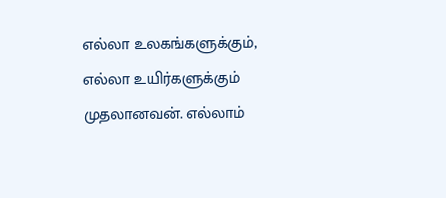எல்லா உலகங்களுக்கும், எல்லா உயிர்களுக்கும் முதலானவன். எல்லாம்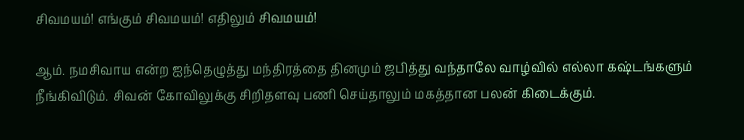சிவமயம்! எங்கும் சிவமயம்! எதிலும் சிவமயம்!

ஆம். நமசிவாய என்ற ஐந்தெழுத்து மந்திரத்தை தினமும் ஜபித்து வந்தாலே வாழ்வில் எல்லா கஷ்டங்களும் நீங்கிவிடும். சிவன் கோவிலுக்கு சிறிதளவு பணி செய்தாலும் மகத்தான பலன் கிடைக்கும்.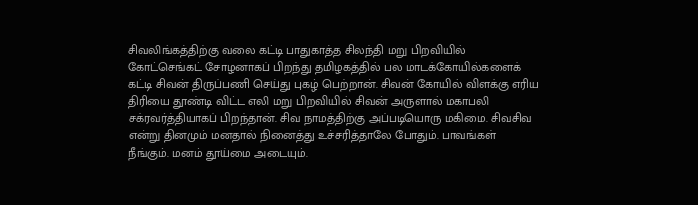சிவலிங்கத்திற்கு வலை கட்டி பாதுகாத்த சிலந்தி மறு பிறவியில் கோட்செங்கட் சோழனாகப் பிறந்து தமிழகத்தில் பல மாடக்கோயில்களைக் கட்டி சிவன் திருப்பணி செய்து புகழ் பெற்றான். சிவன் கோயில் விளக்கு எரிய திரியை தூண்டி விட்ட எலி மறு பிறவியில் சிவன் அருளால் மகாபலி சக்ரவர்த்தியாகப் பிறந்தான். சிவ நாமத்திற்கு அப்படியொரு மகிமை. சிவசிவ என்று தினமும் மனதால் நினைத்து உச்சரித்தாலே போதும். பாவங்கள் நீங்கும். மனம் தூய்மை அடையும்.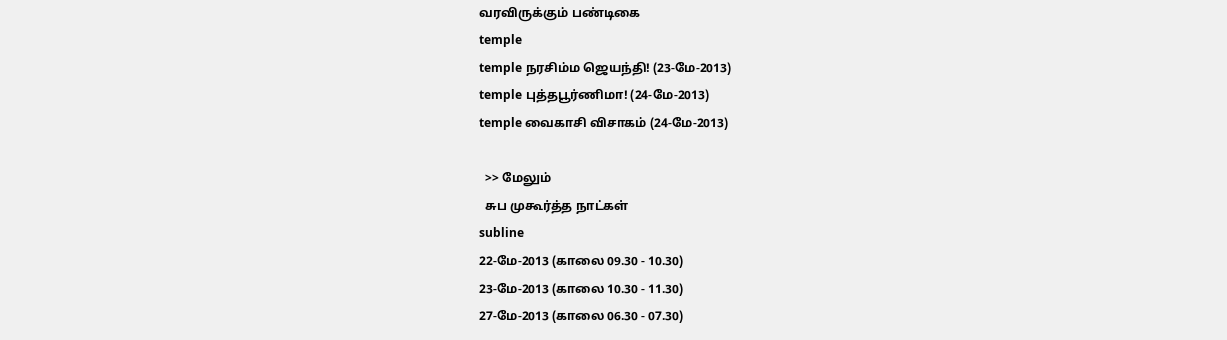வரவிருக்கும் பண்டிகை
temple
temple நரசிம்ம ஜெயந்தி! (23-மே-2013)
temple புத்தபூர்ணிமா! (24-மே-2013)
temple வைகாசி விசாகம் (24-மே-2013)

  >> மேலும்
  சுப முகூர்த்த நாட்கள்
subline
22-மே-2013 (காலை 09.30 - 10.30)
23-மே-2013 (காலை 10.30 - 11.30)
27-மே-2013 (காலை 06.30 - 07.30)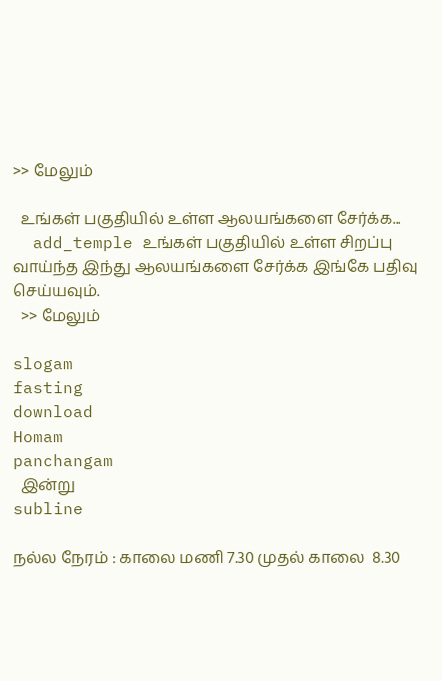>> மேலும்

  உங்கள் பகுதியில் உள்ள ஆலயங்களை சேர்க்க...
  add_temple உங்கள் பகுதியில் உள்ள சிறப்பு வாய்ந்த இந்து ஆலயங்களை சேர்க்க இங்கே பதிவு செய்யவும்.
  >> மேலும்

slogam
fasting
download
Homam
panchangam
  இன்று
subline

நல்ல நேரம் : காலை மணி 7.30 முதல் காலை  8.30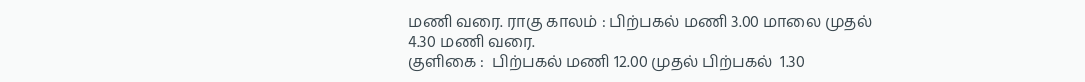மணி வரை. ராகு காலம் : பிற்பகல் மணி 3.00 மாலை முதல்  4.30 மணி வரை.
குளிகை :  பிற்பகல் மணி 12.00 முதல் பிற்பகல்  1.30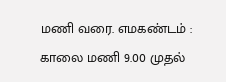மணி வரை. எமகண்டம் : காலை மணி 9.00 முதல்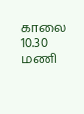காலை  10.30 மணி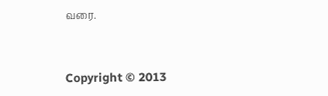வரை.


Copyright © 2013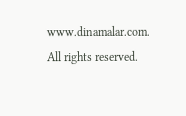www.dinamalar.com. All rights reserved.